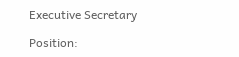Executive Secretary

Position: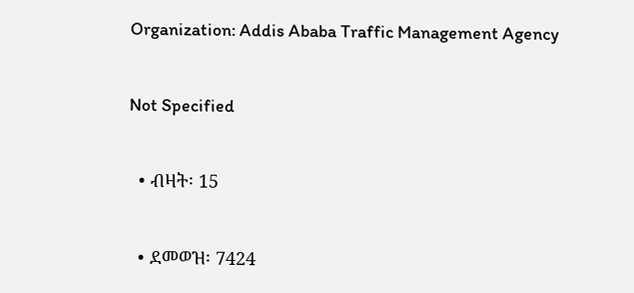Organization: Addis Ababa Traffic Management Agency

Not Specified

  • ብዛት፡ 15

  • ደመወዝ፡ 7424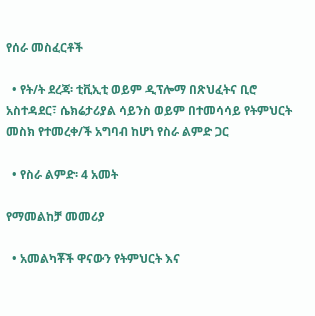የሰራ መስፈርቶች

  • የት/ት ደረጃ፡ ቲቪኢቲ ወይም ዲፕሎማ በጽህፈትና ቢሮ አስተዳደር፣ ሴክሬታሪያል ሳይንስ ወይም በተመሳሳይ የትምህርት መስክ የተመረቀ/ች አግባብ ከሆነ የስራ ልምድ ጋር

  • የስራ ልምድ፡ 4 አመት

የማመልከቻ መመሪያ

  • አመልካቾች ዋናውን የትምህርት እና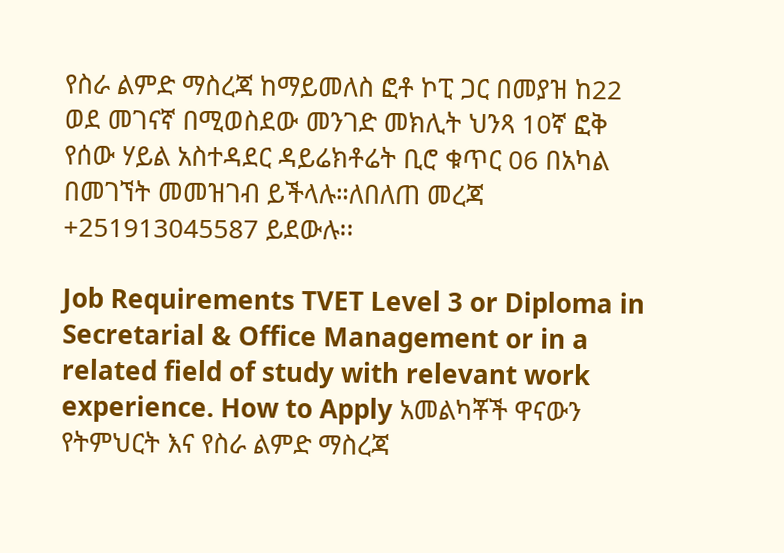የስራ ልምድ ማስረጃ ከማይመለስ ፎቶ ኮፒ ጋር በመያዝ ከ22 ወደ መገናኛ በሚወስደው መንገድ መክሊት ህንጻ 10ኛ ፎቅ የሰው ሃይል አስተዳደር ዳይሬክቶሬት ቢሮ ቁጥር 06 በአካል በመገኘት መመዝገብ ይችላሉ።ለበለጠ መረጃ +251913045587 ይደውሉ፡፡

Job Requirements TVET Level 3 or Diploma in Secretarial & Office Management or in a related field of study with relevant work experience. How to Apply አመልካቾች ዋናውን የትምህርት እና የስራ ልምድ ማስረጃ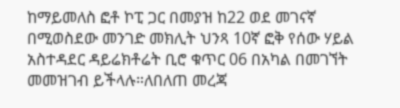ከማይመለስ ፎቶ ኮፒ ጋር በመያዝ ከ22 ወደ መገናኛ በሚወስደው መንገድ መክሊት ህንጻ 10ኛ ፎቅ የሰው ሃይል አስተዳደር ዳይሬክቶሬት ቢሮ ቁጥር 06 በአካል በመገኘት መመዝገብ ይችላሉ።ለበለጠ መረጃ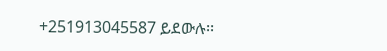+251913045587 ይደውሉ፡፡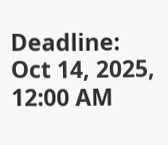Deadline: Oct 14, 2025, 12:00 AM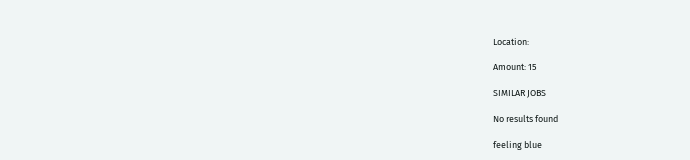Location:

Amount: 15

SIMILAR JOBS

No results found

feeling blue